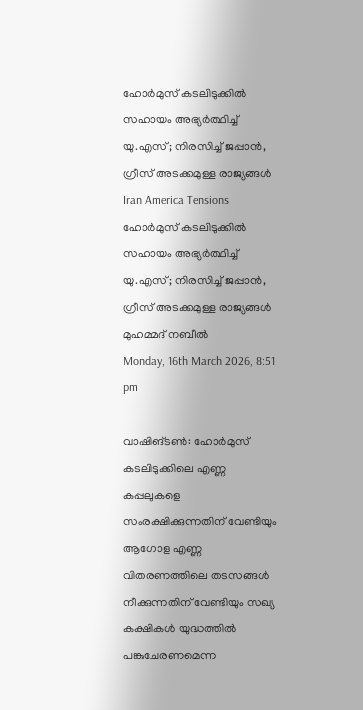ഹോർമുസ് കടലിടുക്കിൽ സഹായം അഭ്യർത്ഥിച്ച് യു.എസ്; നിരസിച്ച് ജപ്പാൻ, ഗ്രീസ് അടക്കമുള്ള രാജ്യങ്ങൾ
Iran America Tensions
ഹോർമുസ് കടലിടുക്കിൽ സഹായം അഭ്യർത്ഥിച്ച് യു.എസ്; നിരസിച്ച് ജപ്പാൻ, ഗ്രീസ് അടക്കമുള്ള രാജ്യങ്ങൾ
മുഹമ്മദ് നബീല്‍
Monday, 16th March 2026, 8:51 pm

വാഷിങ്ടൺ: ഹോർമുസ് കടലിടുക്കിലെ എണ്ണ കപ്പലുകളെ സംരക്ഷിക്കുന്നതിന് വേണ്ടിയും ആഗോള എണ്ണ വിതരണത്തിലെ തടസങ്ങൾ നീക്കുന്നതിന് വേണ്ടിയും സഖ്യ കക്ഷികൾ യുദ്ധത്തിൽ പങ്കുചേരണമെന്ന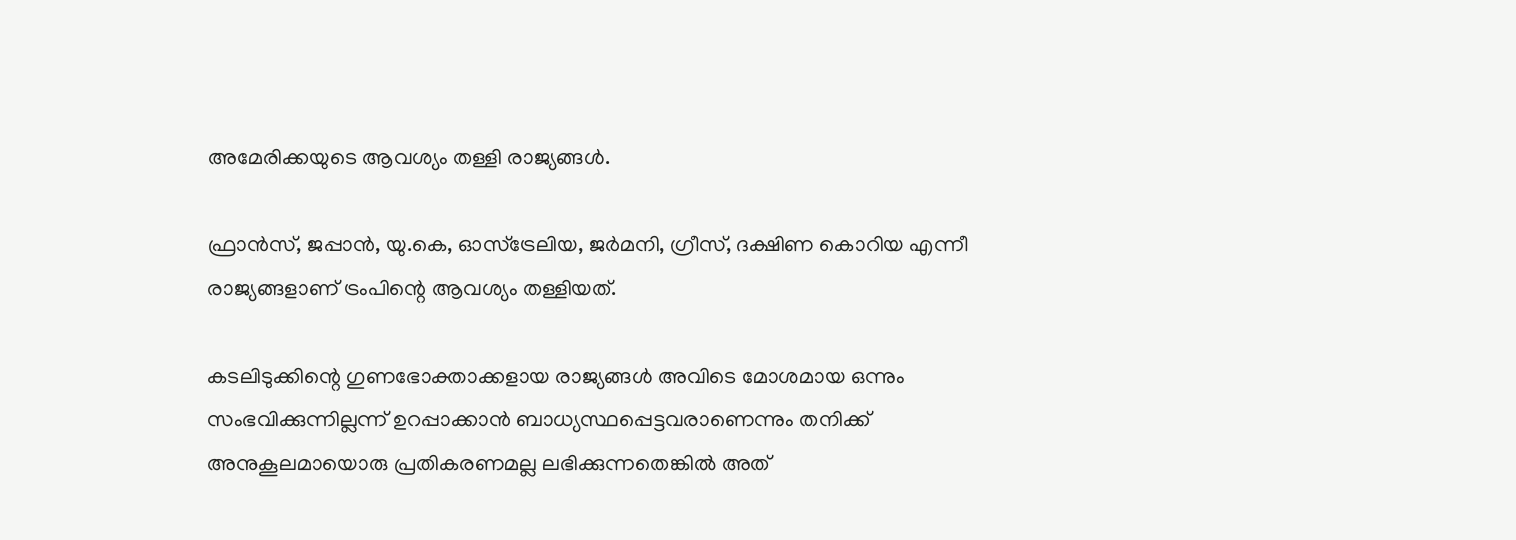അമേരിക്കയുടെ ആവശ്യം തള്ളി രാജ്യങ്ങൾ.

ഫ്രാൻസ്, ജപ്പാൻ, യു.കെ, ഓസ്ട്രേലിയ, ജർമനി, ഗ്രീസ്, ദക്ഷിണ കൊറിയ എന്നീ രാജ്യങ്ങളാണ് ട്രംപിന്റെ ആവശ്യം തള്ളിയത്.

കടലിടുക്കിന്റെ ഗുണഭോക്താക്കളായ രാജ്യങ്ങൾ അവിടെ മോശമായ ഒന്നും സംഭവിക്കുന്നില്ലന്ന് ഉറപ്പാക്കാൻ ബാധ്യസ്ഥപ്പെട്ടവരാണെന്നും തനിക്ക് അനുകൂലമായൊരു പ്രതികരണമല്ല ലഭിക്കുന്നതെങ്കിൽ അത്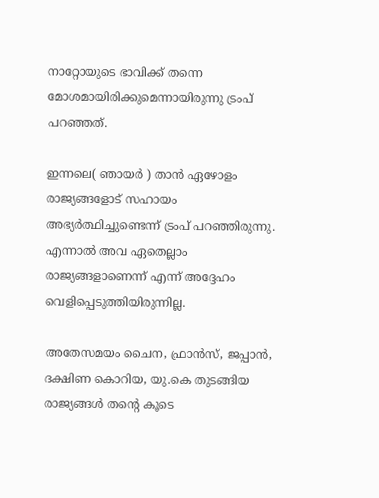നാറ്റോയുടെ ഭാവിക്ക് തന്നെ മോശമായിരിക്കുമെന്നായിരുന്നു ട്രംപ് പറഞ്ഞത്.

ഇന്നലെ( ഞായർ ) താൻ ഏഴോളം രാജ്യങ്ങളോട് സഹായം അഭ്യർത്ഥിച്ചുണ്ടെന്ന് ട്രംപ് പറഞ്ഞിരുന്നു. എന്നാൽ അവ ഏതെല്ലാം രാജ്യങ്ങളാണെന്ന് എന്ന് അദ്ദേഹം വെളിപ്പെടുത്തിയിരുന്നില്ല.

അതേസമയം ചൈന, ഫ്രാൻസ്, ജപ്പാൻ, ദക്ഷിണ കൊറിയ, യു.കെ തുടങ്ങിയ രാജ്യങ്ങൾ തന്റെ കൂടെ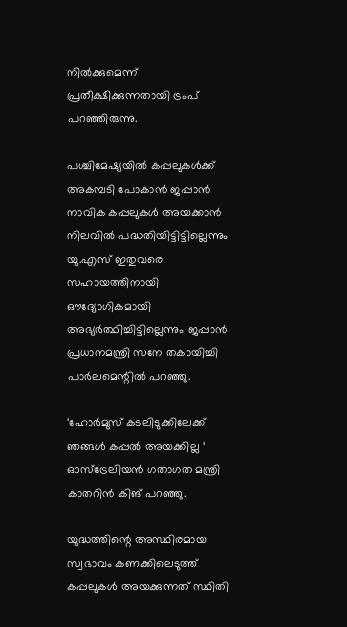നിൽക്കുമെന്ന് പ്രതീക്ഷിക്കുന്നതായി ട്രംപ് പറഞ്ഞിരുന്നു.

പശ്ചിമേഷ്യയിൽ കപ്പലുകൾക്ക് അകമ്പടി പോകാൻ ജപ്പാൻ നാവിക കപ്പലുകൾ അയക്കാൻ നിലവിൽ പദ്ധതിയിട്ടിട്ടില്ലെന്നും യു.എസ് ഇതുവരെ സഹായത്തിനായി ഔദ്യോഗികമായി അഭ്യർത്ഥിച്ചിട്ടില്ലെന്നും ജപ്പാൻ പ്രധാനമന്ത്രി സനേ തകായിച്ചി പാർലമെന്റിൽ പറഞ്ഞു.

‘ഹോർമുസ് കടലിടുക്കിലേക്ക് ഞങ്ങൾ കപ്പൽ അയക്കില്ല ‘ ഓസ്‌ട്രേലിയൻ ഗതാഗത മന്ത്രി കാതറിൻ കിങ് പറഞ്ഞു.

യുദ്ധത്തിന്റെ അസ്ഥിരമായ സ്വഭാവം കണക്കിലെടുത്ത് കപ്പലുകൾ അയക്കുന്നത് സ്ഥിതി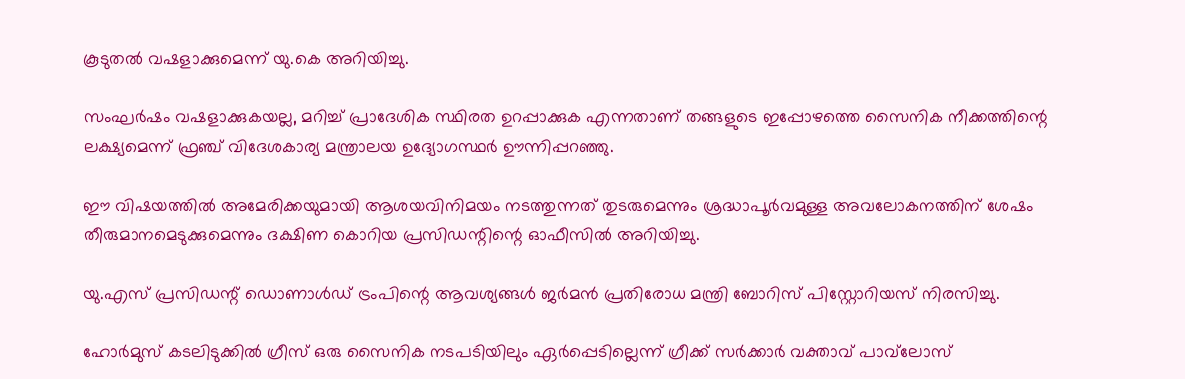കൂടുതൽ വഷളാക്കുമെന്ന് യു.കെ അറിയിച്ചു.

സംഘർഷം വഷളാക്കുകയല്ല, മറിച്ച് പ്രാദേശിക സ്ഥിരത ഉറപ്പാക്കുക എന്നതാണ് തങ്ങളുടെ ഇപ്പോഴത്തെ സൈനിക നീക്കത്തിന്റെ ലക്ഷ്യമെന്ന് ഫ്രഞ്ച് വിദേശകാര്യ മന്ത്രാലയ ഉദ്യോഗസ്ഥർ ഊന്നിപ്പറഞ്ഞു.

ഈ വിഷയത്തിൽ അമേരിക്കയുമായി ആശയവിനിമയം നടത്തുന്നത് തുടരുമെന്നും ശ്രദ്ധാപൂർവമുള്ള അവലോകനത്തിന് ശേഷം തീരുമാനമെടുക്കുമെന്നും ദക്ഷിണ കൊറിയ പ്രസിഡന്റിന്റെ ഓഫീസിൽ അറിയിച്ചു.

യു.എസ് പ്രസിഡന്റ് ഡൊണാൾഡ് ട്രംപിന്റെ ആവശ്യങ്ങൾ ജർമൻ പ്രതിരോധ മന്ത്രി ബോറിസ് പിസ്റ്റോറിയസ് നിരസിച്ചു.

ഹോർമുസ് കടലിടുക്കിൽ ഗ്രീസ് ഒരു സൈനിക നടപടിയിലും ഏർപ്പെടില്ലെന്ന് ഗ്രീക്ക് സർക്കാർ വക്താവ് പാവ്‌ലോസ്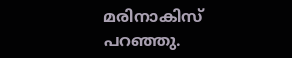മരിനാകിസ് പറഞ്ഞു.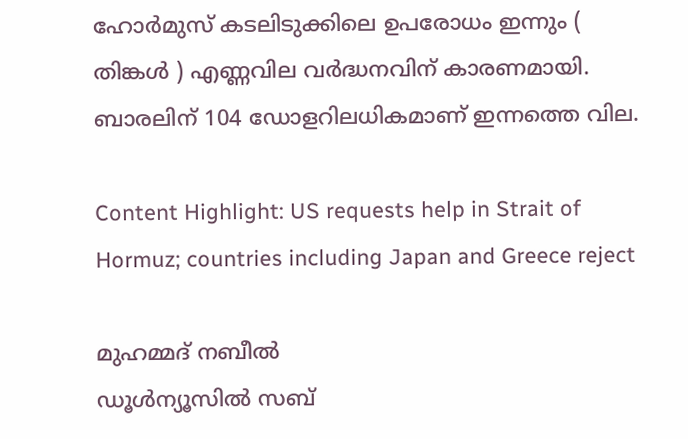ഹോർമുസ് കടലിടുക്കിലെ ഉപരോധം ഇന്നും ( തിങ്കൾ ) എണ്ണവില വർദ്ധനവിന് കാരണമായി. ബാരലിന് 104 ഡോളറിലധികമാണ് ഇന്നത്തെ വില.

Content Highlight: US requests help in Strait of Hormuz; countries including Japan and Greece reject

മുഹമ്മദ് നബീല്‍
ഡൂള്‍ന്യൂസില്‍ സബ്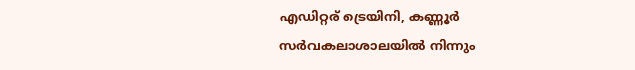എഡിറ്റര് ട്രെയിനി, കണ്ണൂർ സര്‍വകലാശാലയില്‍ നിന്നും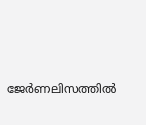ജേര്‍ണലിസത്തില്‍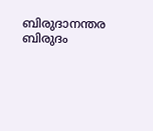ബിരുദാനന്തര ബിരുദം